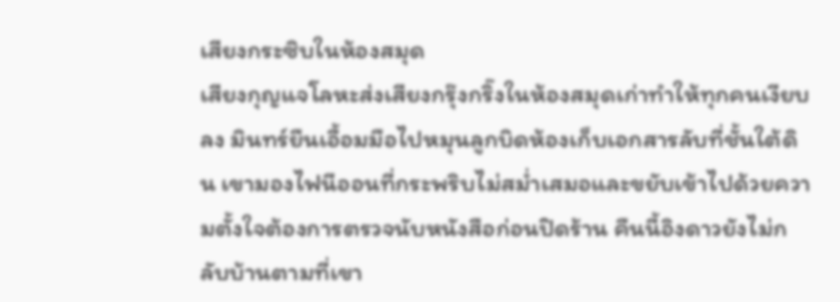เสียงกระซิบในห้องสมุด
เสียงกุญแจโลหะส่งเสียงกรุ๊งกริ๊งในห้องสมุดเก่าทำให้ทุกคนเงียบลง มินทร์ยืนเอื้อมมือไปหมุนลูกบิดห้องเก็บเอกสารลับที่ชั้นใต้ดิน เขามองไฟนีออนที่กระพริบไม่สม่ำเสมอและขยับเข้าไปด้วยความตั้งใจต้องการตรวจนับหนังสือก่อนปิดร้าน คืนนี้อิงดาวยังไม่กลับบ้านตามที่เขา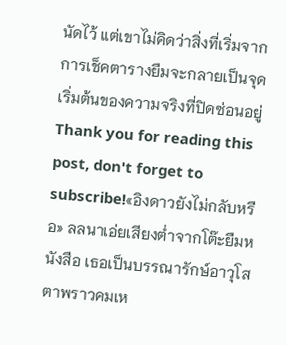นัดไว้ แต่เขาไม่คิดว่าสิ่งที่เริ่มจากการเช็คตารางยืมจะกลายเป็นจุดเริ่มต้นของความจริงที่ปิดซ่อนอยู่
Thank you for reading this post, don't forget to subscribe!«อิงดาวยังไม่กลับหรือ» ลลนาเอ่ยเสียงต่ำจากโต๊ะยืมหนังสือ เธอเป็นบรรณารักษ์อาวุโส ตาพราวคมเห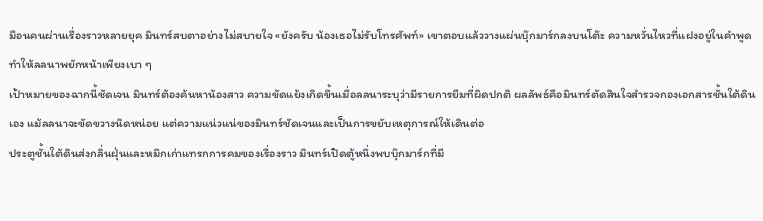มือนคนผ่านเรื่องราวหลายยุค มินทร์สบตาอย่างไม่สบายใจ «ยังครับ น้องเธอไม่รับโทรศัพท์» เขาตอบแล้ววางแผ่นบุ๊กมาร์กลงบนโต๊ะ ความหวั่นไหวที่แฝงอยู่ในคำพูดทำให้ลลนาพยักหน้าเพียงเบา ๆ
เป้าหมายของฉากนี้ชัดเจน มินทร์ต้องค้นหาน้องสาว ความขัดแย้งเกิดขึ้นเมื่อลลนาระบุว่ามีรายการยืมที่ผิดปกติ ผลลัพธ์คือมินทร์ตัดสินใจสำรวจกองเอกสารชั้นใต้ดินเอง แม้ลลนาจะขัดขวางนิดหน่อย แต่ความแน่วแน่ของมินทร์ชัดเจนและเป็นการขยับเหตุการณ์ให้เดินต่อ
ประตูชั้นใต้ดินส่งกลิ่นฝุ่นและหมึกเก่าแทรกการคมของเรื่องราว มินทร์เปิดตู้หนึ่งพบบุ๊กมาร์กที่มี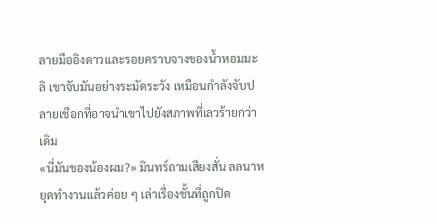ลายมืออิงดาวและรอยคราบจางของน้ำหอมมะลิ เขาจับมันอย่างระมัดระวัง เหมือนกำลังจับปลายเชือกที่อาจนำเขาไปยังสภาพที่เลวร้ายกว่าเดิม
«นี่มันของน้องผม?» มินทร์ถามเสียงสั่น ลลนาหยุดทำงานแล้วค่อย ๆ เล่าเรื่องชั้นที่ถูกปิด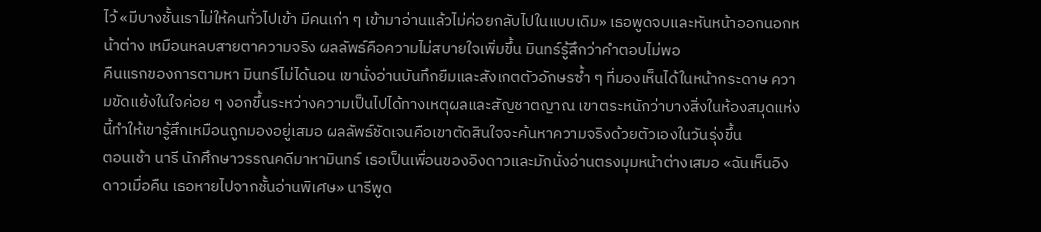ไว้ «มีบางชั้นเราไม่ให้คนทั่วไปเข้า มีคนเก่า ๆ เข้ามาอ่านแล้วไม่ค่อยกลับไปในแบบเดิม» เธอพูดจบและหันหน้าออกนอกหน้าต่าง เหมือนหลบสายตาความจริง ผลลัพธ์คือความไม่สบายใจเพิ่มขึ้น มินทร์รู้สึกว่าคำตอบไม่พอ
คืนแรกของการตามหา มินทร์ไม่ได้นอน เขานั่งอ่านบันทึกยืมและสังเกตตัวอักษรซ้ำ ๆ ที่มองเห็นได้ในหน้ากระดาษ ความขัดแย้งในใจค่อย ๆ งอกขึ้นระหว่างความเป็นไปได้ทางเหตุผลและสัญชาตญาณ เขาตระหนักว่าบางสิ่งในห้องสมุดแห่งนี้ทำให้เขารู้สึกเหมือนถูกมองอยู่เสมอ ผลลัพธ์ชัดเจนคือเขาตัดสินใจจะค้นหาความจริงด้วยตัวเองในวันรุ่งขึ้น
ตอนเช้า นารี นักศึกษาวรรณคดีมาหามินทร์ เธอเป็นเพื่อนของอิงดาวและมักนั่งอ่านตรงมุมหน้าต่างเสมอ «ฉันเห็นอิงดาวเมื่อคืน เธอหายไปจากชั้นอ่านพิเศษ» นารีพูด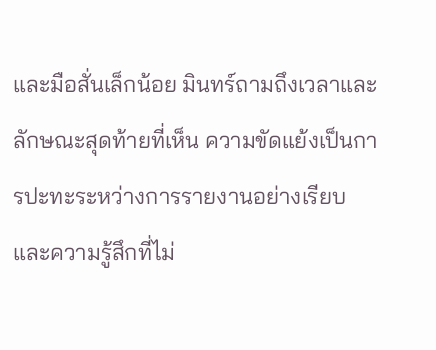และมือสั่นเล็กน้อย มินทร์ถามถึงเวลาและลักษณะสุดท้ายที่เห็น ความขัดแย้งเป็นการปะทะระหว่างการรายงานอย่างเรียบและความรู้สึกที่ไม่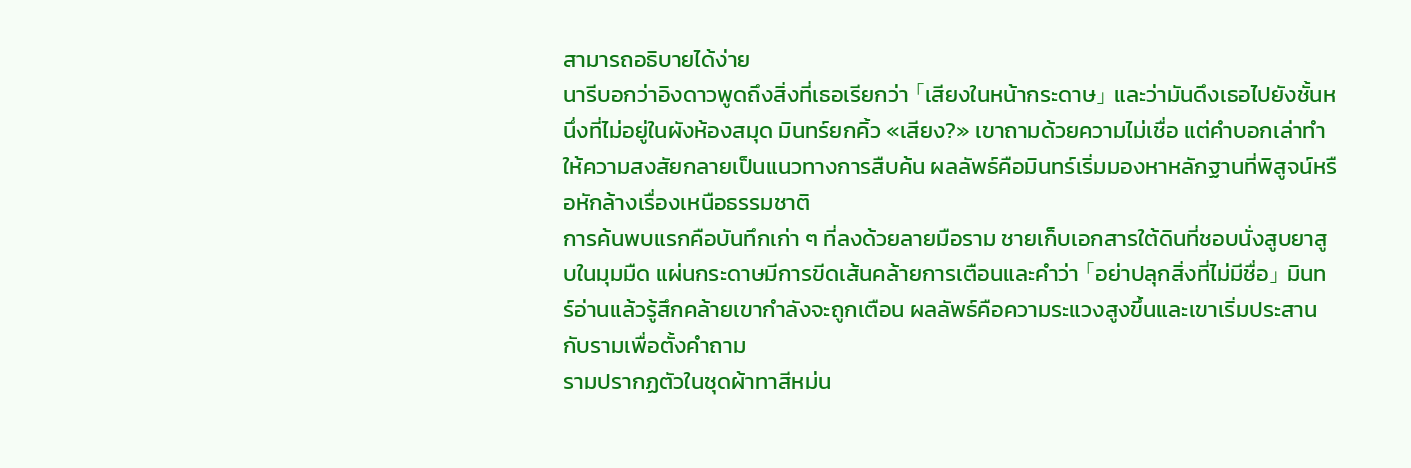สามารถอธิบายได้ง่าย
นารีบอกว่าอิงดาวพูดถึงสิ่งที่เธอเรียกว่า 「เสียงในหน้ากระดาษ」 และว่ามันดึงเธอไปยังชั้นหนึ่งที่ไม่อยู่ในผังห้องสมุด มินทร์ยกคิ้ว «เสียง?» เขาถามด้วยความไม่เชื่อ แต่คำบอกเล่าทำให้ความสงสัยกลายเป็นแนวทางการสืบค้น ผลลัพธ์คือมินทร์เริ่มมองหาหลักฐานที่พิสูจน์หรือหักล้างเรื่องเหนือธรรมชาติ
การค้นพบแรกคือบันทึกเก่า ๆ ที่ลงด้วยลายมือราม ชายเก็บเอกสารใต้ดินที่ชอบนั่งสูบยาสูบในมุมมืด แผ่นกระดาษมีการขีดเส้นคล้ายการเตือนและคำว่า 「อย่าปลุกสิ่งที่ไม่มีชื่อ」 มินทร์อ่านแล้วรู้สึกคล้ายเขากำลังจะถูกเตือน ผลลัพธ์คือความระแวงสูงขึ้นและเขาเริ่มประสานกับรามเพื่อตั้งคำถาม
รามปรากฏตัวในชุดผ้าทาสีหม่น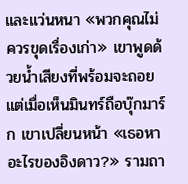และแว่นหนา «พวกคุณไม่ควรขุดเรื่องเก่า» เขาพูดด้วยน้ำเสียงที่พร้อมจะถอย แต่เมื่อเห็นมินทร์ถือบุ๊กมาร์ก เขาเปลี่ยนหน้า «เธอหาอะไรของอิงดาว?» รามถา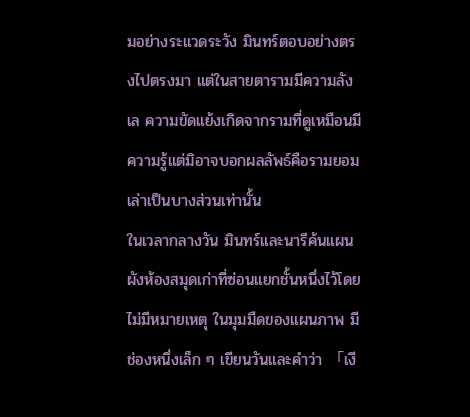มอย่างระแวดระวัง มินทร์ตอบอย่างตรงไปตรงมา แต่ในสายตารามมีความลังเล ความขัดแย้งเกิดจากรามที่ดูเหมือนมีความรู้แต่มิอาจบอกผลลัพธ์คือรามยอมเล่าเป็นบางส่วนเท่านั้น
ในเวลากลางวัน มินทร์และนารีค้นแผนผังห้องสมุดเก่าที่ซ่อนแยกชั้นหนึ่งไว้โดยไม่มีหมายเหตุ ในมุมมืดของแผนภาพ มีช่องหนึ่งเล็ก ๆ เขียนวันและคำว่า 「เงี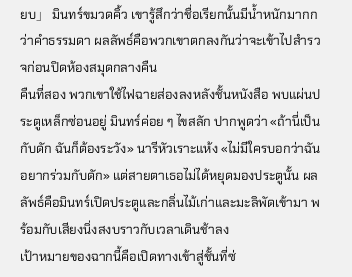ยบ」 มินทร์ขมวดคิ้ว เขารู้สึกว่าชื่อเรียกนั้นมีน้ำหนักมากกว่าคำธรรมดา ผลลัพธ์คือพวกเขาตกลงกันว่าจะเข้าไปสำรวจก่อนปิดห้องสมุดกลางคืน
คืนที่สอง พวกเขาใช้ไฟฉายส่องลงหลังชั้นหนังสือ พบแผ่นประตูเหล็กซ่อนอยู่ มินทร์ค่อย ๆ ไขสลัก ปากพูดว่า «ถ้านี่เป็นกับดัก ฉันก็ต้องระวัง» นารีหัวเราะแห้ง «ไม่มีใครบอกว่าฉันอยากร่วมกับดัก» แต่สายตาเธอไม่ได้หยุดมองประตูนั้น ผลลัพธ์คือมินทร์เปิดประตูและกลิ่นไม้เก่าและมะลิพัดเข้ามา พร้อมกับเสียงนิ่งสงบราวกับเวลาเดินช้าลง
เป้าหมายของฉากนี้คือเปิดทางเข้าสู่ชั้นที่ซ่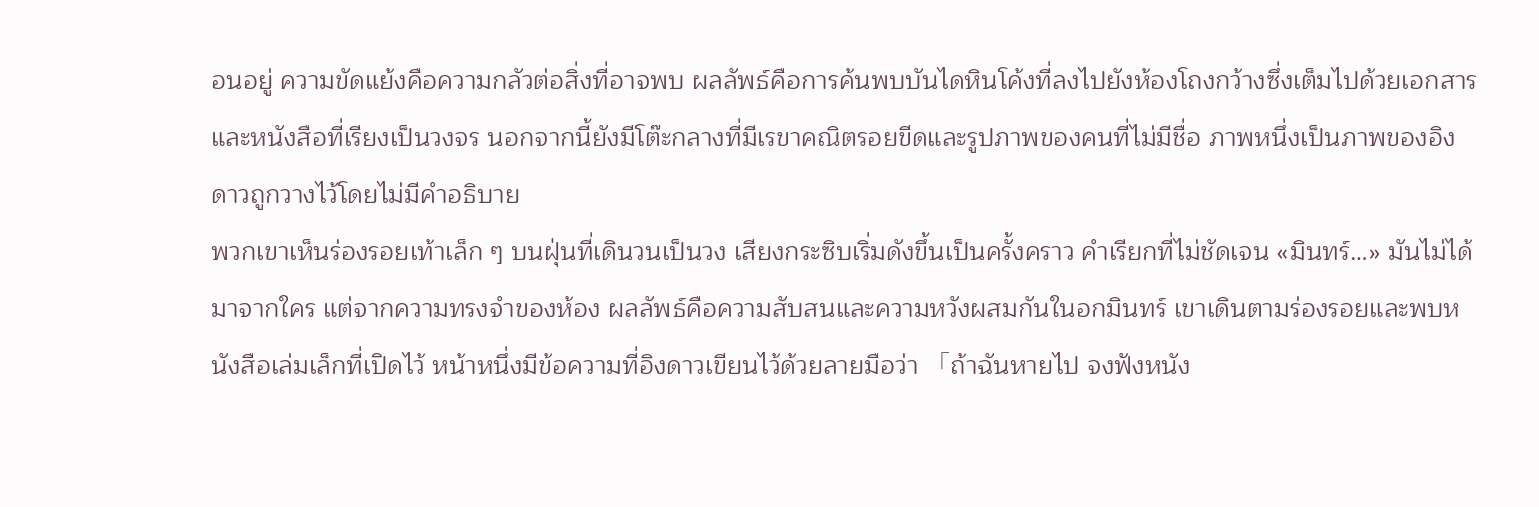อนอยู่ ความขัดแย้งคือความกลัวต่อสิ่งที่อาจพบ ผลลัพธ์คือการค้นพบบันไดหินโค้งที่ลงไปยังห้องโถงกว้างซึ่งเต็มไปด้วยเอกสารและหนังสือที่เรียงเป็นวงจร นอกจากนี้ยังมีโต๊ะกลางที่มีเรขาคณิตรอยขีดและรูปภาพของคนที่ไม่มีชื่อ ภาพหนึ่งเป็นภาพของอิงดาวถูกวางไว้โดยไม่มีคำอธิบาย
พวกเขาเห็นร่องรอยเท้าเล็ก ๆ บนฝุ่นที่เดินวนเป็นวง เสียงกระซิบเริ่มดังขึ้นเป็นครั้งคราว คำเรียกที่ไม่ชัดเจน «มินทร์…» มันไม่ได้มาจากใคร แต่จากความทรงจำของห้อง ผลลัพธ์คือความสับสนและความหวังผสมกันในอกมินทร์ เขาเดินตามร่องรอยและพบหนังสือเล่มเล็กที่เปิดไว้ หน้าหนึ่งมีข้อความที่อิงดาวเขียนไว้ด้วยลายมือว่า 「ถ้าฉันหายไป จงฟังหนัง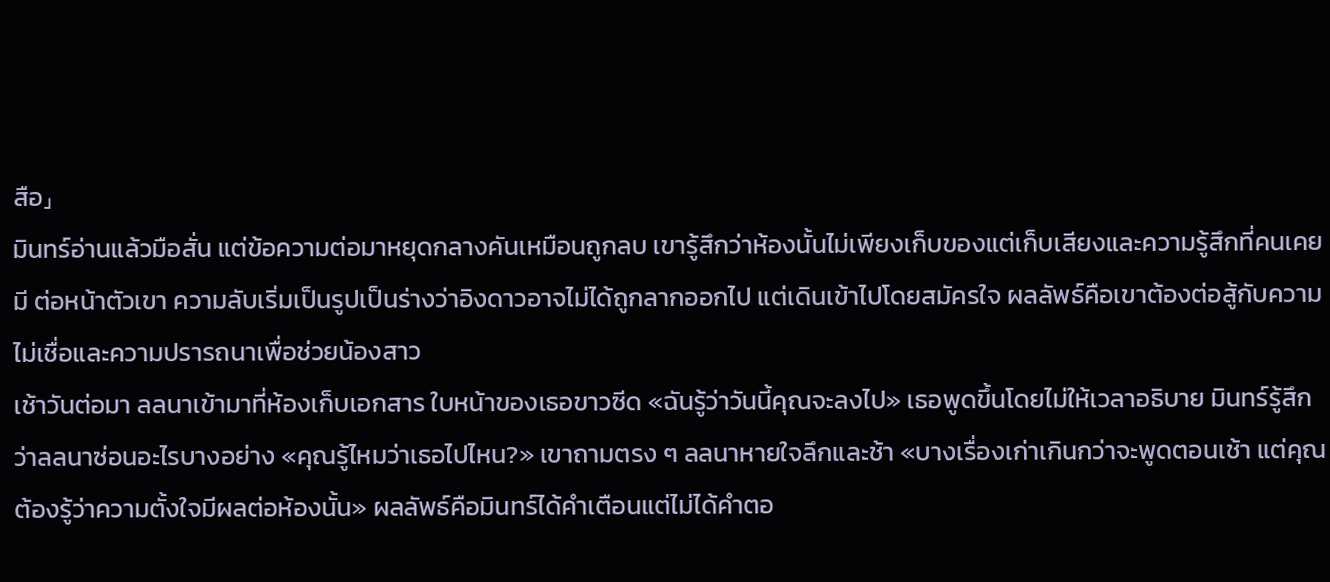สือ」
มินทร์อ่านแล้วมือสั่น แต่ข้อความต่อมาหยุดกลางคันเหมือนถูกลบ เขารู้สึกว่าห้องนั้นไม่เพียงเก็บของแต่เก็บเสียงและความรู้สึกที่คนเคยมี ต่อหน้าตัวเขา ความลับเริ่มเป็นรูปเป็นร่างว่าอิงดาวอาจไม่ได้ถูกลากออกไป แต่เดินเข้าไปโดยสมัครใจ ผลลัพธ์คือเขาต้องต่อสู้กับความไม่เชื่อและความปรารถนาเพื่อช่วยน้องสาว
เช้าวันต่อมา ลลนาเข้ามาที่ห้องเก็บเอกสาร ใบหน้าของเธอขาวซีด «ฉันรู้ว่าวันนี้คุณจะลงไป» เธอพูดขึ้นโดยไม่ให้เวลาอธิบาย มินทร์รู้สึกว่าลลนาซ่อนอะไรบางอย่าง «คุณรู้ไหมว่าเธอไปไหน?» เขาถามตรง ๆ ลลนาหายใจลึกและช้า «บางเรื่องเก่าเกินกว่าจะพูดตอนเช้า แต่คุณต้องรู้ว่าความตั้งใจมีผลต่อห้องนั้น» ผลลัพธ์คือมินทร์ได้คำเตือนแต่ไม่ได้คำตอ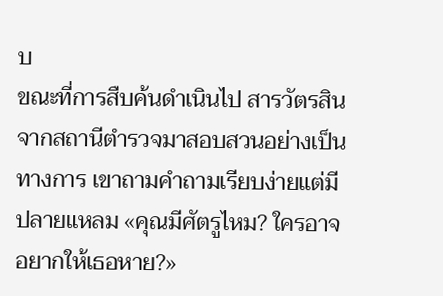บ
ขณะที่การสืบค้นดำเนินไป สารวัตรสินจากสถานีตำรวจมาสอบสวนอย่างเป็นทางการ เขาถามคำถามเรียบง่ายแต่มีปลายแหลม «คุณมีศัตรูไหม? ใครอาจอยากให้เธอหาย?»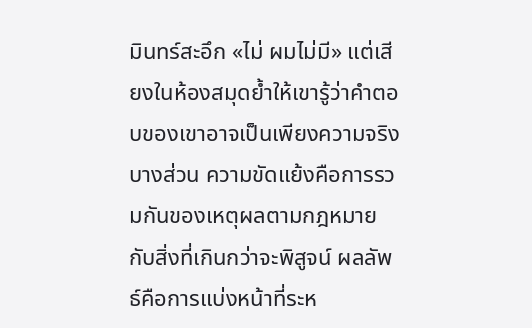มินทร์สะอึก «ไม่ ผมไม่มี» แต่เสียงในห้องสมุดย้ำให้เขารู้ว่าคำตอบของเขาอาจเป็นเพียงความจริงบางส่วน ความขัดแย้งคือการรวมกันของเหตุผลตามกฎหมายกับสิ่งที่เกินกว่าจะพิสูจน์ ผลลัพธ์คือการแบ่งหน้าที่ระห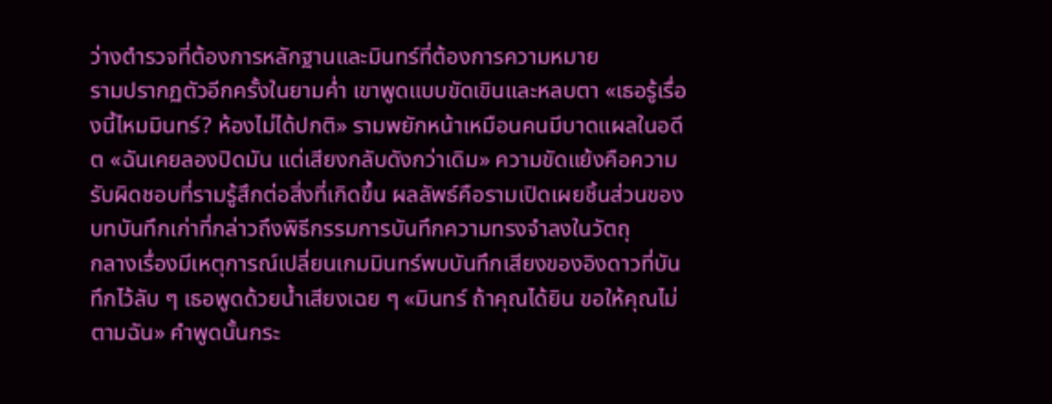ว่างตำรวจที่ต้องการหลักฐานและมินทร์ที่ต้องการความหมาย
รามปรากฏตัวอีกครั้งในยามค่ำ เขาพูดแบบขัดเขินและหลบตา «เธอรู้เรื่องนี้ไหมมินทร์? ห้องไม่ได้ปกติ» รามพยักหน้าเหมือนคนมีบาดแผลในอดีต «ฉันเคยลองปิดมัน แต่เสียงกลับดังกว่าเดิม» ความขัดแย้งคือความรับผิดชอบที่รามรู้สึกต่อสิ่งที่เกิดขึ้น ผลลัพธ์คือรามเปิดเผยชิ้นส่วนของบทบันทึกเก่าที่กล่าวถึงพิธีกรรมการบันทึกความทรงจำลงในวัตถุ
กลางเรื่องมีเหตุการณ์เปลี่ยนเกมมินทร์พบบันทึกเสียงของอิงดาวที่บันทึกไว้ลับ ๆ เธอพูดด้วยน้ำเสียงเฉย ๆ «มินทร์ ถ้าคุณได้ยิน ขอให้คุณไม่ตามฉัน» คำพูดนั้นกระ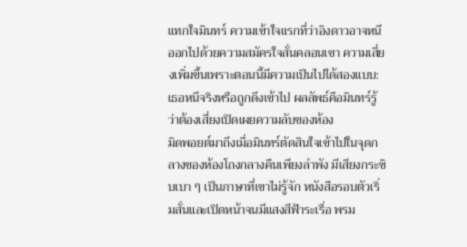แทกใจมินทร์ ความเข้าใจแรกที่ว่าอิงดาวอาจหนีออกไปด้วยความสมัครใจสั่นคลอนเขา ความเสี่ยงเพิ่มขึ้นเพราะตอนนี้มีความเป็นไปได้สองแบบ: เธอหนีจริงหรือถูกดึงเข้าไป ผลลัพธ์คือมินทร์รู้ว่าต้องเสี่ยงเปิดเผยความลับของห้อง
มิดพอยต์มาถึงเมื่อมินทร์ตัดสินใจเข้าไปในจุดกลางของห้องโถงกลางคืนเพียงลำพัง มีเสียงกระซิบเบา ๆ เป็นภาษาที่เขาไม่รู้จัก หนังสือรอบตัวเริ่มสั่นและเปิดหน้าจนมีแสงสีฟ้าระเรื่อ พรม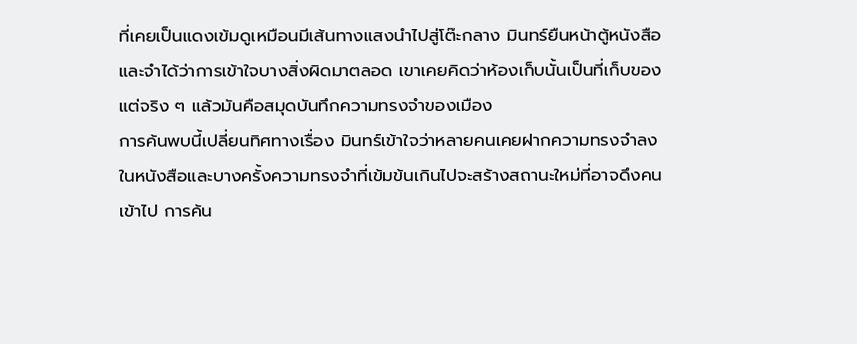ที่เคยเป็นแดงเข้มดูเหมือนมีเส้นทางแสงนำไปสู่โต๊ะกลาง มินทร์ยืนหน้าตู้หนังสือและจำได้ว่าการเข้าใจบางสิ่งผิดมาตลอด เขาเคยคิดว่าห้องเก็บนั้นเป็นที่เก็บของ แต่จริง ๆ แล้วมันคือสมุดบันทึกความทรงจำของเมือง
การค้นพบนี้เปลี่ยนทิศทางเรื่อง มินทร์เข้าใจว่าหลายคนเคยฝากความทรงจำลงในหนังสือและบางครั้งความทรงจำที่เข้มข้นเกินไปจะสร้างสถานะใหม่ที่อาจดึงคนเข้าไป การค้น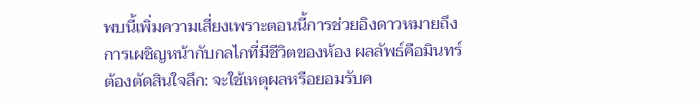พบนี้เพิ่มความเสี่ยงเพราะตอนนี้การช่วยอิงดาวหมายถึงการเผชิญหน้ากับกลไกที่มีชีวิตของห้อง ผลลัพธ์คือมินทร์ต้องตัดสินใจลึก: จะใช้เหตุผลหรือยอมรับค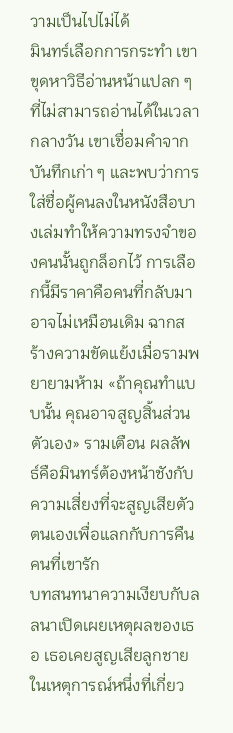วามเป็นไปไม่ได้
มินทร์เลือกการกระทำ เขาขุดหาวิธีอ่านหน้าแปลก ๆ ที่ไม่สามารถอ่านได้ในเวลากลางวัน เขาเชื่อมคำจากบันทึกเก่า ๆ และพบว่าการใส่ชื่อผู้คนลงในหนังสือบางเล่มทำให้ความทรงจำของคนนั้นถูกล็อกไว้ การเลือกนี้มีราคาคือคนที่กลับมาอาจไม่เหมือนเดิม ฉากสร้างความขัดแย้งเมื่อรามพยายามห้าม «ถ้าคุณทำแบบนั้น คุณอาจสูญสิ้นส่วนตัวเอง» รามเตือน ผลลัพธ์คือมินทร์ต้องหน้าชังกับความเสี่ยงที่จะสูญเสียตัวตนเองเพื่อแลกกับการคืนคนที่เขารัก
บทสนทนาความเงียบกับลลนาเปิดเผยเหตุผลของเธอ เธอเคยสูญเสียลูกชายในเหตุการณ์หนึ่งที่เกี่ยว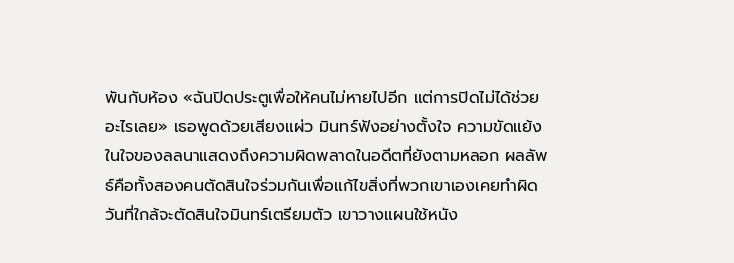พันกับห้อง «ฉันปิดประตูเพื่อให้คนไม่หายไปอีก แต่การปิดไม่ได้ช่วยอะไรเลย» เธอพูดด้วยเสียงแผ่ว มินทร์ฟังอย่างตั้งใจ ความขัดแย้งในใจของลลนาแสดงถึงความผิดพลาดในอดีตที่ยังตามหลอก ผลลัพธ์คือทั้งสองคนตัดสินใจร่วมกันเพื่อแก้ไขสิ่งที่พวกเขาเองเคยทำผิด
วันที่ใกล้จะตัดสินใจมินทร์เตรียมตัว เขาวางแผนใช้หนัง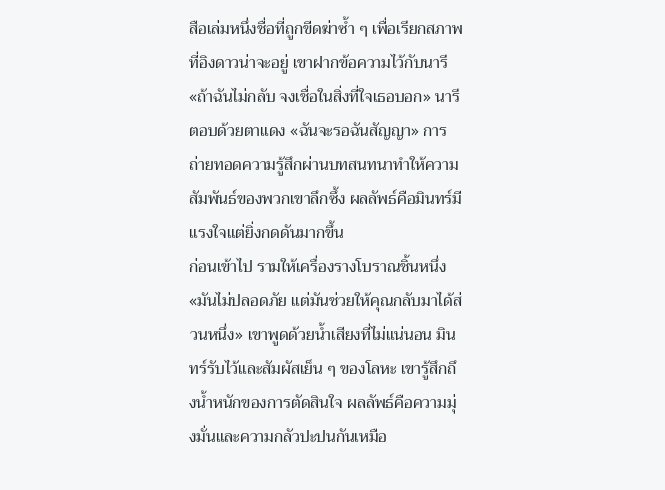สือเล่มหนึ่งชื่อที่ถูกขีดฆ่าซ้ำ ๆ เพื่อเรียกสภาพที่อิงดาวน่าจะอยู่ เขาฝากข้อความไว้กับนารี «ถ้าฉันไม่กลับ จงเชื่อในสิ่งที่ใจเธอบอก» นารีตอบด้วยตาแดง «ฉันจะรอฉันสัญญา» การถ่ายทอดความรู้สึกผ่านบทสนทนาทำให้ความสัมพันธ์ของพวกเขาลึกซึ้ง ผลลัพธ์คือมินทร์มีแรงใจแต่ยิ่งกดดันมากขึ้น
ก่อนเข้าไป รามให้เครื่องรางโบราณชิ้นหนึ่ง «มันไม่ปลอดภัย แต่มันช่วยให้คุณกลับมาได้ส่วนหนึ่ง» เขาพูดด้วยน้ำเสียงที่ไม่แน่นอน มินทร์รับไว้และสัมผัสเย็น ๆ ของโลหะ เขารู้สึกถึงน้ำหนักของการตัดสินใจ ผลลัพธ์คือความมุ่งมั่นและความกลัวปะปนกันเหมือ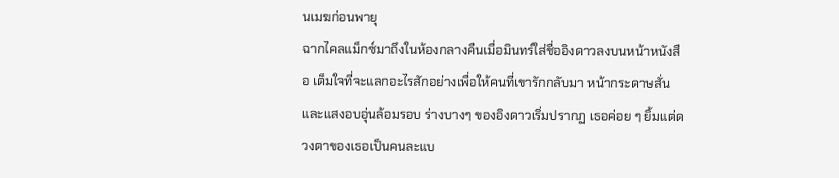นเมฆก่อนพายุ
ฉากไคลแม็กซ์มาถึงในห้องกลางคืนเมื่อมินทร์ใส่ชื่ออิงดาวลงบนหน้าหนังสือ เต็มใจที่จะแลกอะไรสักอย่างเพื่อให้คนที่เขารักกลับมา หน้ากระดาษสั่นและแสงอบอุ่นล้อมรอบ ร่างบางๆ ของอิงดาวเริ่มปรากฏ เธอค่อย ๆ ยิ้มแต่ดวงตาของเธอเป็นคนละแบ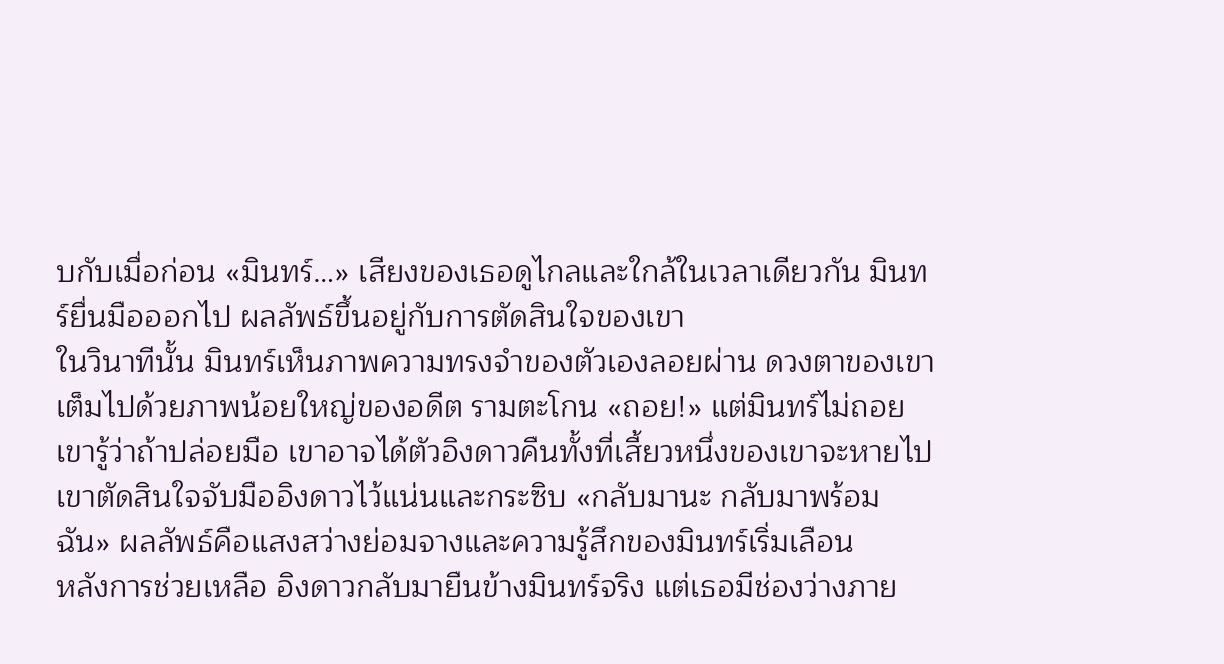บกับเมื่อก่อน «มินทร์…» เสียงของเธอดูไกลและใกล้ในเวลาเดียวกัน มินทร์ยื่นมือออกไป ผลลัพธ์ขึ้นอยู่กับการตัดสินใจของเขา
ในวินาทีนั้น มินทร์เห็นภาพความทรงจำของตัวเองลอยผ่าน ดวงตาของเขาเต็มไปด้วยภาพน้อยใหญ่ของอดีต รามตะโกน «ถอย!» แต่มินทร์ไม่ถอย เขารู้ว่าถ้าปล่อยมือ เขาอาจได้ตัวอิงดาวคืนทั้งที่เสี้ยวหนึ่งของเขาจะหายไป เขาตัดสินใจจับมืออิงดาวไว้แน่นและกระซิบ «กลับมานะ กลับมาพร้อมฉัน» ผลลัพธ์คือแสงสว่างย่อมจางและความรู้สึกของมินทร์เริ่มเลือน
หลังการช่วยเหลือ อิงดาวกลับมายืนข้างมินทร์จริง แต่เธอมีช่องว่างภาย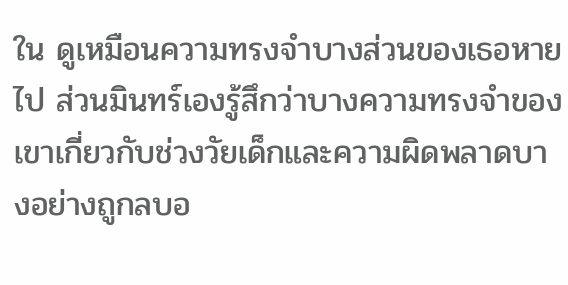ใน ดูเหมือนความทรงจำบางส่วนของเธอหายไป ส่วนมินทร์เองรู้สึกว่าบางความทรงจำของเขาเกี่ยวกับช่วงวัยเด็กและความผิดพลาดบางอย่างถูกลบอ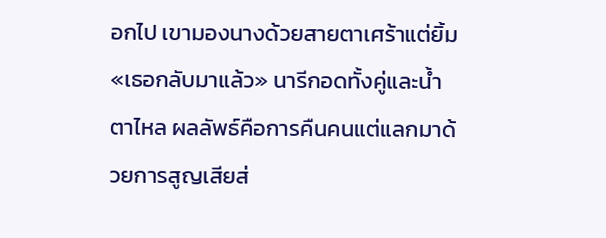อกไป เขามองนางด้วยสายตาเศร้าแต่ยิ้ม «เธอกลับมาแล้ว» นารีกอดทั้งคู่และน้ำตาไหล ผลลัพธ์คือการคืนคนแต่แลกมาด้วยการสูญเสียส่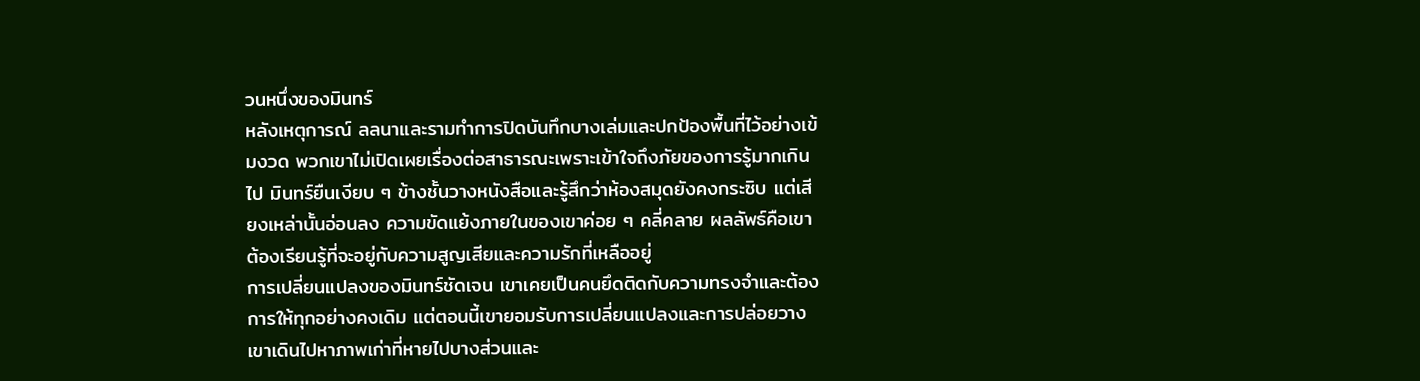วนหนึ่งของมินทร์
หลังเหตุการณ์ ลลนาและรามทำการปิดบันทึกบางเล่มและปกป้องพื้นที่ไว้อย่างเข้มงวด พวกเขาไม่เปิดเผยเรื่องต่อสาธารณะเพราะเข้าใจถึงภัยของการรู้มากเกินไป มินทร์ยืนเงียบ ๆ ข้างชั้นวางหนังสือและรู้สึกว่าห้องสมุดยังคงกระซิบ แต่เสียงเหล่านั้นอ่อนลง ความขัดแย้งภายในของเขาค่อย ๆ คลี่คลาย ผลลัพธ์คือเขาต้องเรียนรู้ที่จะอยู่กับความสูญเสียและความรักที่เหลืออยู่
การเปลี่ยนแปลงของมินทร์ชัดเจน เขาเคยเป็นคนยึดติดกับความทรงจำและต้องการให้ทุกอย่างคงเดิม แต่ตอนนี้เขายอมรับการเปลี่ยนแปลงและการปล่อยวาง เขาเดินไปหาภาพเก่าที่หายไปบางส่วนและ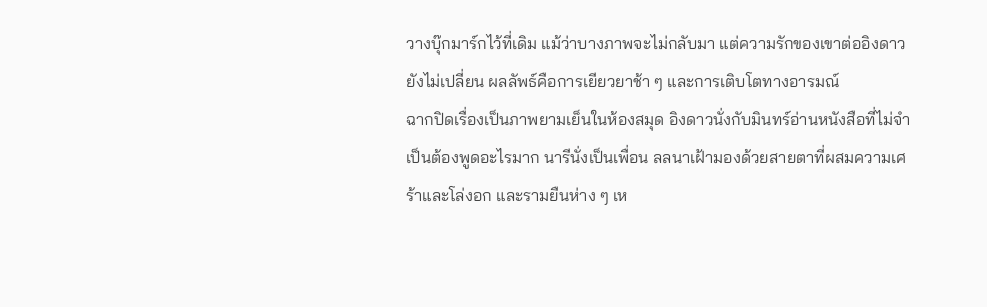วางบุ๊กมาร์กไว้ที่เดิม แม้ว่าบางภาพจะไม่กลับมา แต่ความรักของเขาต่ออิงดาวยังไม่เปลี่ยน ผลลัพธ์คือการเยียวยาช้า ๆ และการเติบโตทางอารมณ์
ฉากปิดเรื่องเป็นภาพยามเย็นในห้องสมุด อิงดาวนั่งกับมินทร์อ่านหนังสือที่ไม่จำเป็นต้องพูดอะไรมาก นารีนั่งเป็นเพื่อน ลลนาเฝ้ามองด้วยสายตาที่ผสมความเศร้าและโล่งอก และรามยืนห่าง ๆ เห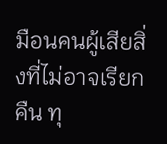มือนคนผู้เสียสิ่งที่ไม่อาจเรียกคืน ทุ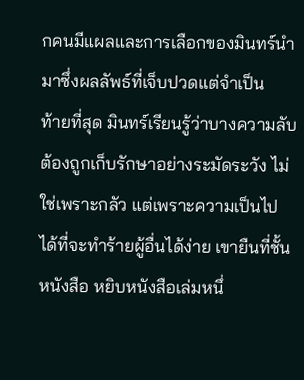กคนมีแผลและการเลือกของมินทร์นำมาซึ่งผลลัพธ์ที่เจ็บปวดแต่จำเป็น
ท้ายที่สุด มินทร์เรียนรู้ว่าบางความลับต้องถูกเก็บรักษาอย่างระมัดระวัง ไม่ใช่เพราะกลัว แต่เพราะความเป็นไปได้ที่จะทำร้ายผู้อื่นได้ง่าย เขายืนที่ชั้นหนังสือ หยิบหนังสือเล่มหนึ่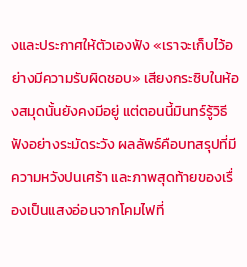งและประกาศให้ตัวเองฟัง «เราจะเก็บไว้อย่างมีความรับผิดชอบ» เสียงกระซิบในห้องสมุดนั้นยังคงมีอยู่ แต่ตอนนี้มินทร์รู้วิธีฟังอย่างระมัดระวัง ผลลัพธ์คือบทสรุปที่มีความหวังปนเศร้า และภาพสุดท้ายของเรื่องเป็นแสงอ่อนจากโคมไฟที่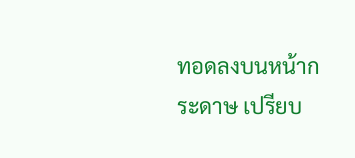ทอดลงบนหน้ากระดาษ เปรียบ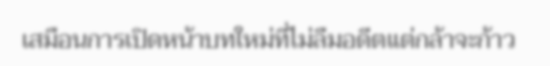เสมือนการเปิดหน้าบทใหม่ที่ไม่ลืมอดีตแต่กล้าจะก้าว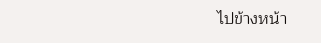ไปข้างหน้า